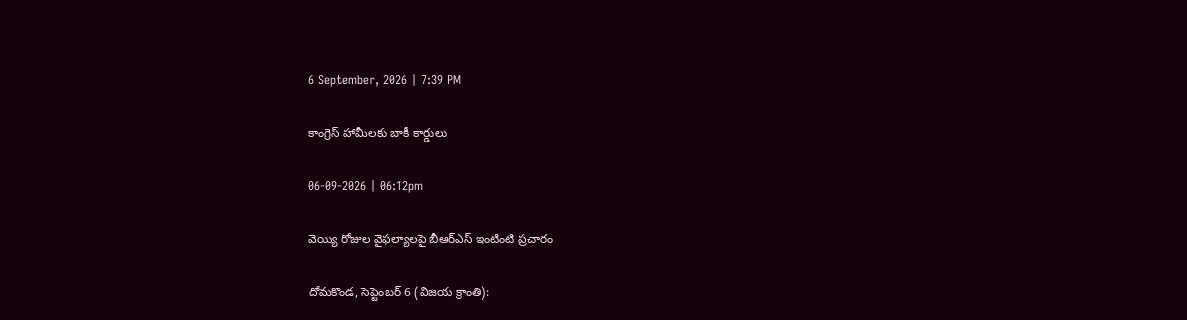6 September, 2026 | 7:39 PM

కాంగ్రెస్‌ హామీలకు బాకీ కార్డులు

06-09-2026 | 06:12pm

వెయ్యి రోజుల వైఫల్యాలపై బీఆర్‌ఎస్‌ ఇంటింటి ప్రచారం

దోమకొండ, సెప్టెంబర్‌ 6 (విజయ క్రాంతి):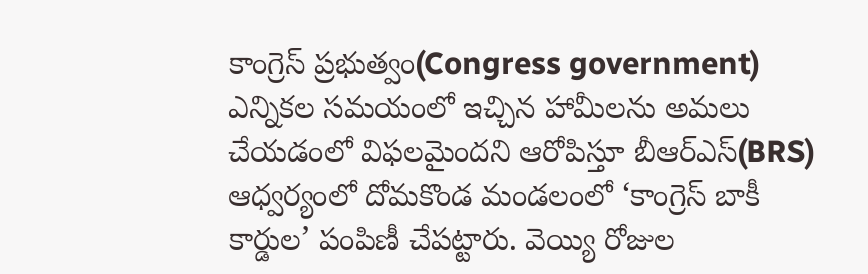కాంగ్రెస్‌ ప్రభుత్వం(Congress government) ఎన్నికల సమయంలో ఇచ్చిన హామీలను అమలు చేయడంలో విఫలమైందని ఆరోపిస్తూ బీఆర్‌ఎస్‌(BRS) ఆధ్వర్యంలో దోమకొండ మండలంలో ‘కాంగ్రెస్‌ బాకీ కార్డుల’ పంపిణీ చేపట్టారు. వెయ్యి రోజుల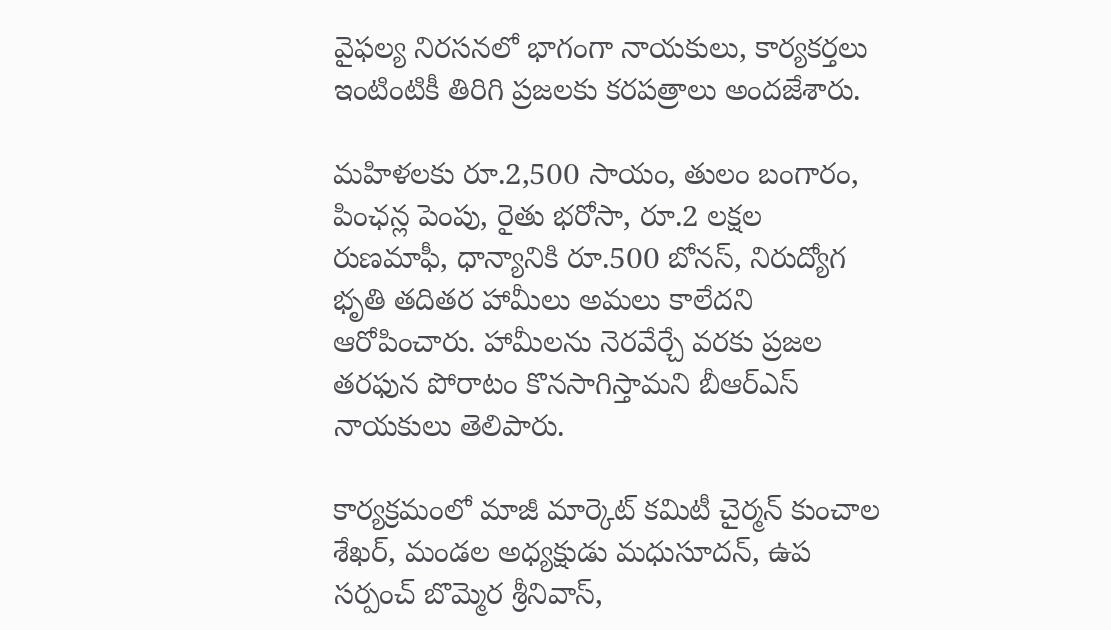వైఫల్య నిరసనలో భాగంగా నాయకులు, కార్యకర్తలు ఇంటింటికీ తిరిగి ప్రజలకు కరపత్రాలు అందజేశారు.

మహిళలకు రూ.2,500 సాయం, తులం బంగారం, పింఛన్ల పెంపు, రైతు భరోసా, రూ.2 లక్షల రుణమాఫీ, ధాన్యానికి రూ.500 బోనస్‌, నిరుద్యోగ భృతి తదితర హామీలు అమలు కాలేదని ఆరోపించారు. హామీలను నెరవేర్చే వరకు ప్రజల తరఫున పోరాటం కొనసాగిస్తామని బీఆర్‌ఎస్‌ నాయకులు తెలిపారు.

కార్యక్రమంలో మాజీ మార్కెట్ కమిటీ చైర్మన్ కుంచాల శేఖర్, మండల అధ్యక్షుడు మధుసూదన్, ఉప సర్పంచ్ బొమ్మెర శ్రీనివాస్,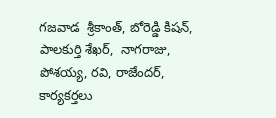గజవాడ  శ్రీకాంత్, బోరెడ్డి కిషన్, పాలకుర్తి శేఖర్,  నాగరాజు, పోశయ్య, రవి, రాజేందర్, కార్యకర్తలు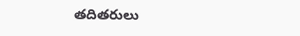తదితరులు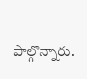పాల్గొన్నారు.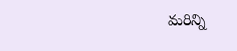మరిన్ని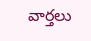వార్తలు